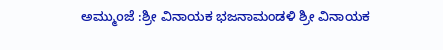ಅಮ್ಮುoಜೆ :ಶ್ರೀ ವಿನಾಯಕ ಭಜನಾಮಂಡಳಿ ಶ್ರೀ ವಿನಾಯಕ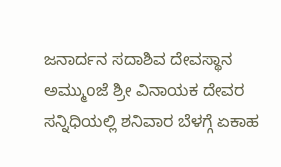ಜನಾರ್ದನ ಸದಾಶಿವ ದೇವಸ್ಥಾನ ಅಮ್ಮುoಜೆ ಶ್ರೀ ವಿನಾಯಕ ದೇವರ ಸನ್ನಿಧಿಯಲ್ಲಿ ಶನಿವಾರ ಬೆಳಗ್ಗೆ ಏಕಾಹ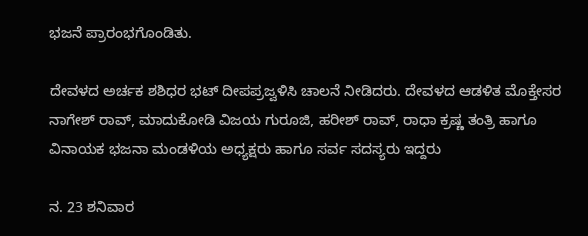ಭಜನೆ ಪ್ರಾರಂಭಗೊಂಡಿತು.

ದೇವಳದ ಅರ್ಚಕ ಶಶಿಧರ ಭಟ್ ದೀಪಪ್ರಜ್ವಳಿಸಿ ಚಾಲನೆ ನೀಡಿದರು. ದೇವಳದ ಆಡಳಿತ ಮೊಕ್ತೇಸರ ನಾಗೇಶ್ ರಾವ್, ಮಾದುಕೋಡಿ ವಿಜಯ ಗುರೂಜಿ, ಹರೀಶ್ ರಾವ್, ರಾಧಾ ಕ್ರಷ್ಣ ತಂತ್ರಿ ಹಾಗೂ ವಿನಾಯಕ ಭಜನಾ ಮಂಡಳಿಯ ಅಧ್ಯಕ್ಷರು ಹಾಗೂ ಸರ್ವ ಸದಸ್ಯರು ಇದ್ದರು

ನ. 23 ಶನಿವಾರ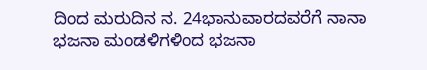ದಿಂದ ಮರುದಿನ ನ. 24ಭಾನುವಾರದವರೆಗೆ ನಾನಾ ಭಜನಾ ಮಂಡಳಿಗಳಿಂದ ಭಜನಾ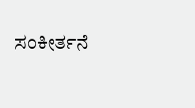ಸಂಕೀರ್ತನೆ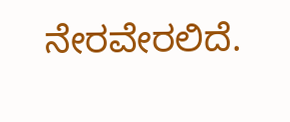ನೇರವೇರಲಿದೆ.